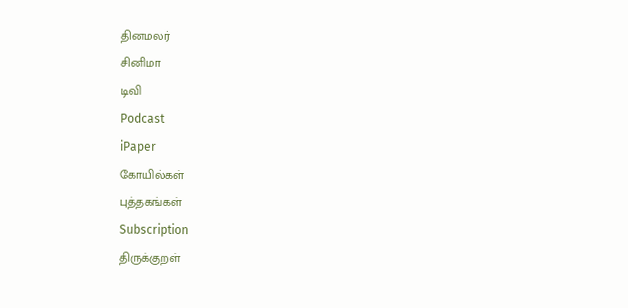தினமலர்
சினிமா
டிவி
Podcast
iPaper
கோயில்கள்
புத்தகங்கள்
Subscription
திருக்குறள்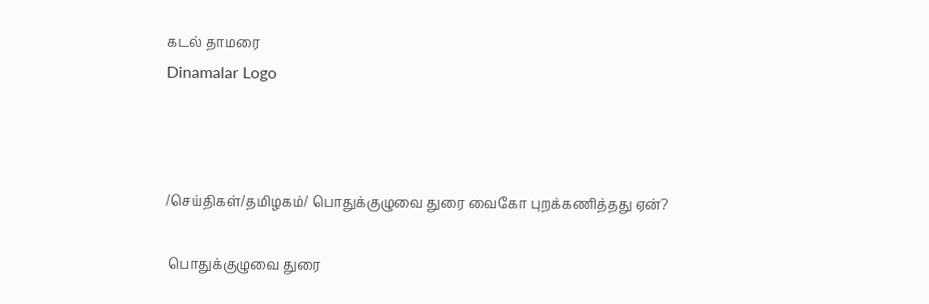கடல் தாமரை
Dinamalar Logo



/செய்திகள்/தமிழகம்/ பொதுக்குழுவை துரை வைகோ புறக்கணித்தது ஏன்?

 பொதுக்குழுவை துரை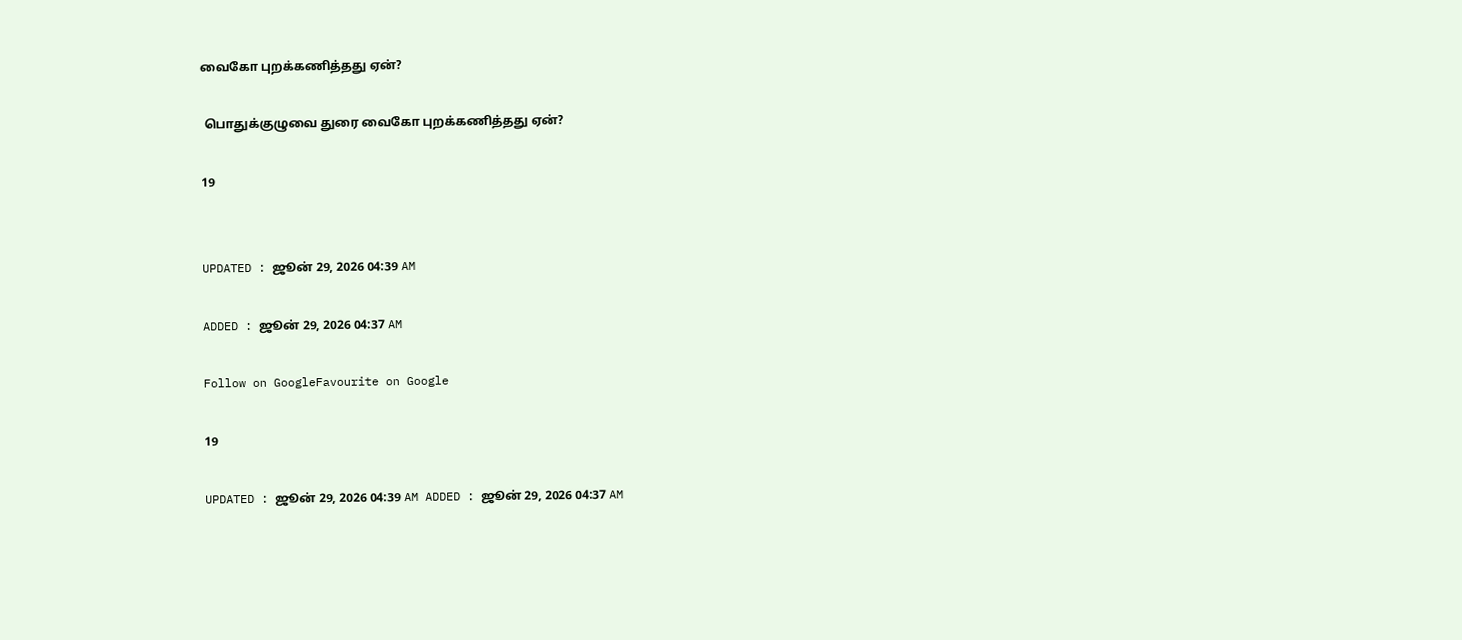வைகோ புறக்கணித்தது ஏன்?

 பொதுக்குழுவை துரை வைகோ புறக்கணித்தது ஏன்?

19


UPDATED : ஜூன் 29, 2026 04:39 AM

ADDED : ஜூன் 29, 2026 04:37 AM

Follow on GoogleFavourite on Google

19

UPDATED : ஜூன் 29, 2026 04:39 AM ADDED : ஜூன் 29, 2026 04:37 AM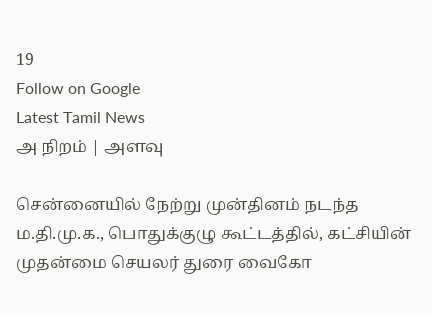19
Follow on Google
Latest Tamil News
அ நிறம் | அளவு

சென்னையில் நேற்று முன்தினம் நடந்த ம.தி.மு.க., பொதுக்குழு கூட்டத்தில், கட்சியின் முதன்மை செயலர் துரை வைகோ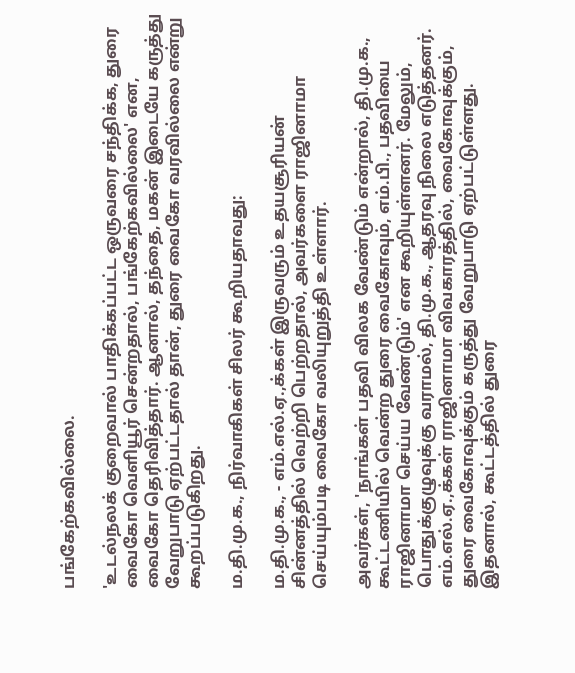பங்கேற்கவில்லை.

'உடல்நலக் குறைவால் பாதிக்கப்பட்ட ஒருவரை சந்திக்க, துரை வைகோ வெளியூர் சென்றதால், பங்கேற்கவில்லை' என, வைகோ தெரிவித்தார். ஆனால், தந்தை, மகன் இடையே கருத்து வேறுபாடு ஏற்பட்டதால் தான், துரை வைகோ வரவில்லை என்று கூறப்படுகிறது.

ம.தி.மு.க., நிர்வாகிகள் சிலர் கூறியதாவது:

ம.தி.மு.க., - எம்.எல்.ஏ.,க்கள் இருவரும் உதயசூரியன் சின்னத்தில் வெற்றி பெற்றதால், அவர்களை ராஜினாமா செய்யும்படி வைகோ வலியுறுத்தி உள்ளார்.

அவர்கள், 'நாங்கள் பதவி விலக வேண்டும் என்றால், தி.மு.க., கூட்டணியில் வென்ற துரை வைகோவும், எம்.பி., பதவியை ராஜினாமா செய்ய வேண்டும்' என கூறியுள்ளனர். மேலும், பொதுக்குழுவுக்கு வராமல், தி.மு.க., ஆதரவு நிலை எடுத்தனர். எம்.எல்.ஏ.,க்கள் ராஜினாமா விவகாரத்தில், வைகோவுக்கும், துரை வைகோவுக்கும் கருத்து வேறுபாடு ஏற்பட்டுள்ளது. இதனால், கூட்டத்தில் துரை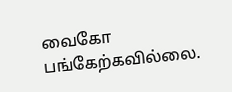வைகோ பங்கேற்கவில்லை.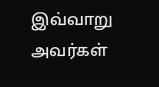இவ்வாறு அவர்கள்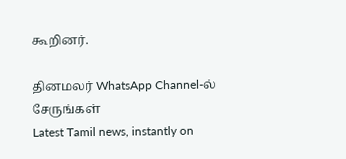கூறினர்.

தினமலர் WhatsApp Channel-ல் சேருங்கள்
Latest Tamil news, instantly on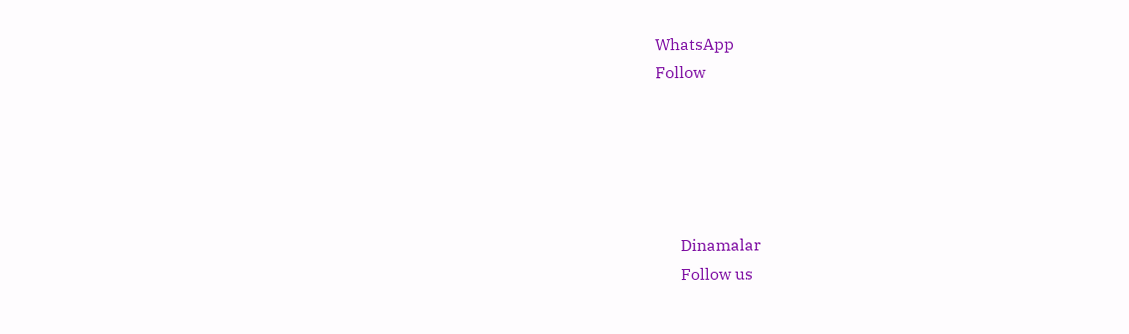WhatsApp
Follow





      Dinamalar
      Follow us